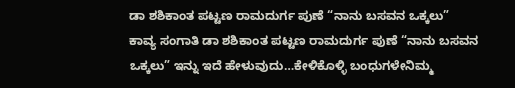ಡಾ ಶಶಿಕಾಂತ ಪಟ್ಟಣ ರಾಮದುರ್ಗ ಪುಣೆ “ನಾನು ಬಸವನ ಒಕ್ಕಲು”
ಕಾವ್ಯ ಸಂಗಾತಿ ಡಾ ಶಶಿಕಾಂತ ಪಟ್ಟಣ ರಾಮದುರ್ಗ ಪುಣೆ “ನಾನು ಬಸವನ ಒಕ್ಕಲು” ಇನ್ನು ಇದೆ ಹೇಳುವುದು…ಕೇಳಿಕೊಳ್ಳಿ ಬಂಧುಗಳೇನಿಮ್ಮ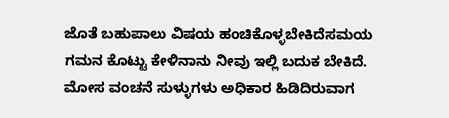ಜೊತೆ ಬಹುಪಾಲು ವಿಷಯ ಹಂಚಿಕೊಳ್ಳಬೇಕಿದೆಸಮಯ ಗಮನ ಕೊಟ್ಟು ಕೇಳಿನಾನು ನೀವು ಇಲ್ಲಿ ಬದುಕ ಬೇಕಿದೆ. ಮೋಸ ವಂಚನೆ ಸುಳ್ಳುಗಳು ಅಧಿಕಾರ ಹಿಡಿದಿರುವಾಗ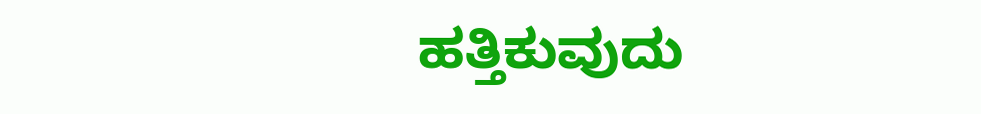ಹತ್ತಿಕುವುದು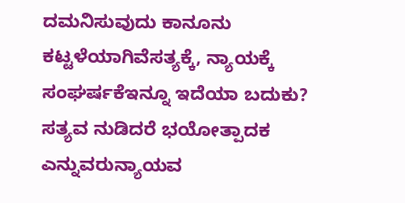ದಮನಿಸುವುದು ಕಾನೂನು ಕಟ್ಟಳೆಯಾಗಿವೆಸತ್ಯಕ್ಕೆ, ನ್ಯಾಯಕ್ಕೆ ಸಂಘರ್ಷಕೆಇನ್ನೂ ಇದೆಯಾ ಬದುಕು? ಸತ್ಯವ ನುಡಿದರೆ ಭಯೋತ್ಪಾದಕ ಎನ್ನುವರುನ್ಯಾಯವ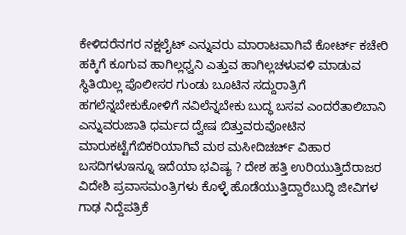ಕೇಳಿದರೆನಗರ ನಕ್ಷಲೈಟ್ ಎನ್ನುವರು ಮಾರಾಟವಾಗಿವೆ ಕೋರ್ಟ್ ಕಚೇರಿ ಹಕ್ಕಿಗೆ ಕೂಗುವ ಹಾಗಿಲ್ಲಧ್ವನಿ ಎತ್ತುವ ಹಾಗಿಲ್ಲಚಳುವಳಿ ಮಾಡುವ ಸ್ಥಿತಿಯಿಲ್ಲ ಪೊಲೀಸರ ಗುಂಡು ಬೂಟಿನ ಸದ್ದುರಾತ್ರಿಗೆ ಹಗಲೆನ್ನಬೇಕುಕೋಳಿಗೆ ನವಿಲೆನ್ನಬೇಕು ಬುದ್ಧ ಬಸವ ಎಂದರೆತಾಲಿಬಾನಿ ಎನ್ನುವರುಜಾತಿ ಧರ್ಮದ ದ್ವೇಷ ಬಿತ್ತುವರುವೋಟಿನ ಮಾರುಕಟ್ಟೆಗೆಬಿಕರಿಯಾಗಿವೆ ಮಠ ಮಸೀದಿಚರ್ಚ್ ವಿಹಾರ ಬಸದಿಗಳುಇನ್ನೂ ಇದೆಯಾ ಭವಿಷ್ಯ ? ದೇಶ ಹತ್ತಿ ಉರಿಯುತ್ತಿದೆರಾಜರ ವಿದೇಶಿ ಪ್ರವಾಸಮಂತ್ರಿಗಳು ಕೊಳ್ಳೆ ಹೊಡೆಯುತ್ತಿದ್ದಾರೆಬುದ್ಧಿ ಜೀವಿಗಳ ಗಾಢ ನಿದ್ದೆಪತ್ರಿಕೆ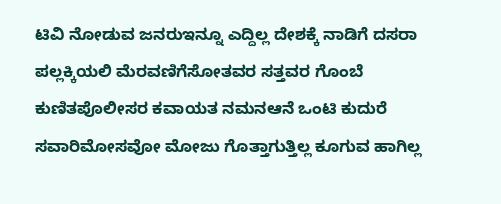ಟಿವಿ ನೋಡುವ ಜನರುಇನ್ನೂ ಎದ್ದಿಲ್ಲ ದೇಶಕ್ಕೆ ನಾಡಿಗೆ ದಸರಾ ಪಲ್ಲಕ್ಕಿಯಲಿ ಮೆರವಣಿಗೆಸೋತವರ ಸತ್ತವರ ಗೊಂಬೆ ಕುಣಿತಪೊಲೀಸರ ಕವಾಯತ ನಮನಆನೆ ಒಂಟಿ ಕುದುರೆ ಸವಾರಿಮೋಸವೋ ಮೋಜು ಗೊತ್ತಾಗುತ್ತಿಲ್ಲ ಕೂಗುವ ಹಾಗಿಲ್ಲ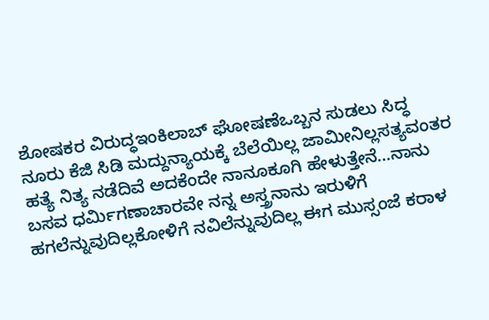ಶೋಷಕರ ವಿರುದ್ಧಇಂಕಿಲಾಬ್ ಘೋಷಣೆಒಬ್ಬನ ಸುಡಲು ಸಿದ್ಧ ನೂರು ಕೆಜಿ ಸಿಡಿ ಮದ್ದುನ್ಯಾಯಕ್ಕೆ ಬೆಲೆಯಿಲ್ಲ ಜಾಮೀನಿಲ್ಲಸತ್ಯವಂತರ ಹತ್ಯೆ ನಿತ್ಯ ನಡೆದಿವೆ ಅದಕೆಂದೇ ನಾನೂಕೂಗಿ ಹೇಳುತ್ತೇನೆ…ನಾನು ಬಸವ ಧರ್ಮಿಗಣಾಚಾರವೇ ನನ್ನ ಅಸ್ತ್ರನಾನು ಇರುಳಿಗೆ ಹಗಲೆನ್ನುವುದಿಲ್ಲಕೋಳಿಗೆ ನವಿಲೆನ್ನುವುದಿಲ್ಲ ಈಗ ಮುಸ್ಸಂಜೆ ಕರಾಳ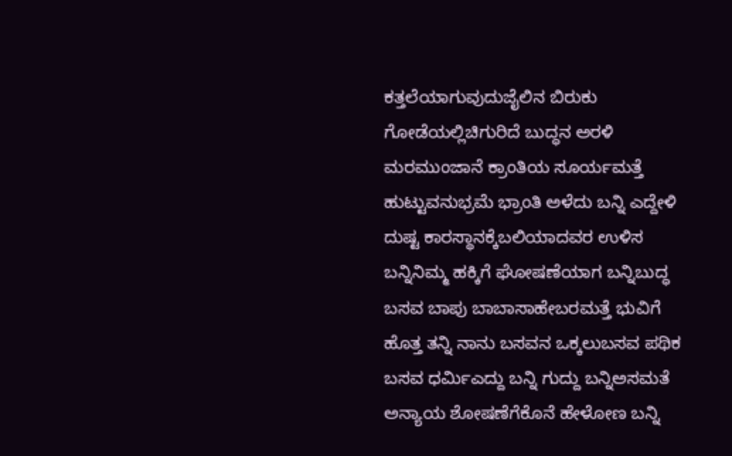ಕತ್ತಲೆಯಾಗುವುದುಜೈಲಿನ ಬಿರುಕು ಗೋಡೆಯಲ್ಲಿಚಿಗುರಿದೆ ಬುದ್ಧನ ಅರಳಿ ಮರಮುಂಜಾನೆ ಕ್ರಾಂತಿಯ ಸೂರ್ಯಮತ್ತೆ ಹುಟ್ಟುವನುಭ್ರಮೆ ಭ್ರಾಂತಿ ಅಳೆದು ಬನ್ನಿ ಎದ್ದೇಳಿ ದುಷ್ಟ ಕಾರಸ್ಥಾನಕ್ಕೆಬಲಿಯಾದವರ ಉಳಿಸ ಬನ್ನಿನಿಮ್ಮ ಹಕ್ಕಿಗೆ ಘೋಷಣೆಯಾಗ ಬನ್ನಿಬುದ್ಧ ಬಸವ ಬಾಪು ಬಾಬಾಸಾಹೇಬರಮತ್ತೆ ಭುವಿಗೆ ಹೊತ್ತ ತನ್ನಿ ನಾನು ಬಸವನ ಒಕ್ಕಲುಬಸವ ಪಥಿಕ ಬಸವ ಧರ್ಮಿಎದ್ದು ಬನ್ನಿ ಗುದ್ದು ಬನ್ನಿಅಸಮತೆ ಅನ್ಯಾಯ ಶೋಷಣೆಗೆಕೊನೆ ಹೇಳೋಣ ಬನ್ನಿ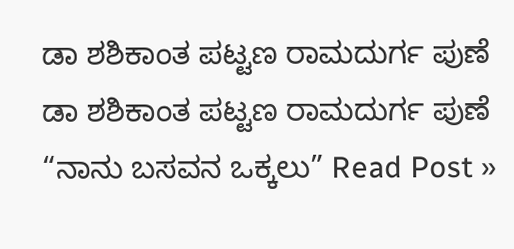ಡಾ ಶಶಿಕಾಂತ ಪಟ್ಟಣ ರಾಮದುರ್ಗ ಪುಣೆ
ಡಾ ಶಶಿಕಾಂತ ಪಟ್ಟಣ ರಾಮದುರ್ಗ ಪುಣೆ “ನಾನು ಬಸವನ ಒಕ್ಕಲು” Read Post »